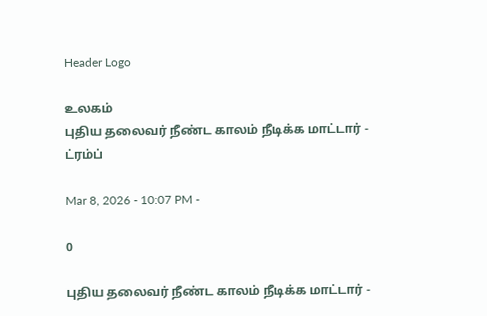Header Logo

உலகம்
புதிய தலைவர் நீண்ட காலம் நீடிக்க மாட்டார் - ட்ரம்ப்

Mar 8, 2026 - 10:07 PM -

0

புதிய தலைவர் நீண்ட காலம் நீடிக்க மாட்டார் -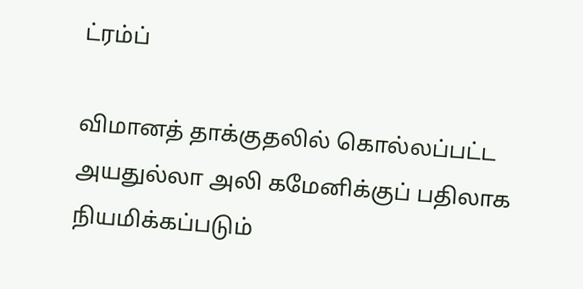ட்ரம்ப்

விமானத் தாக்குதலில் கொல்லப்பட்ட அயதுல்லா அலி கமேனிக்குப் பதிலாக நியமிக்கப்படும்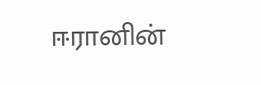ஈரானின்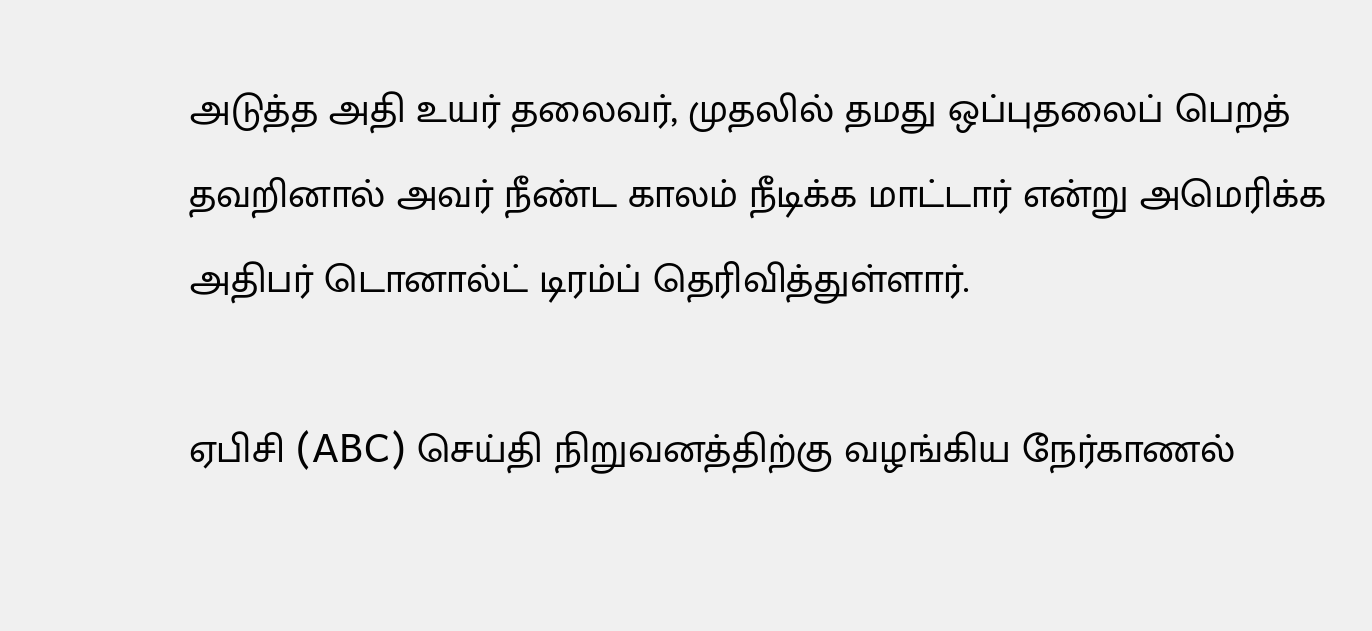அடுத்த அதி உயர் தலைவர், முதலில் தமது ஒப்புதலைப் பெறத் தவறினால் அவர் நீண்ட காலம் நீடிக்க மாட்டார் என்று அமெரிக்க அதிபர் டொனால்ட் டிரம்ப் தெரிவித்துள்ளார்.

ஏபிசி (ABC) செய்தி நிறுவனத்திற்கு வழங்கிய நேர்காணல்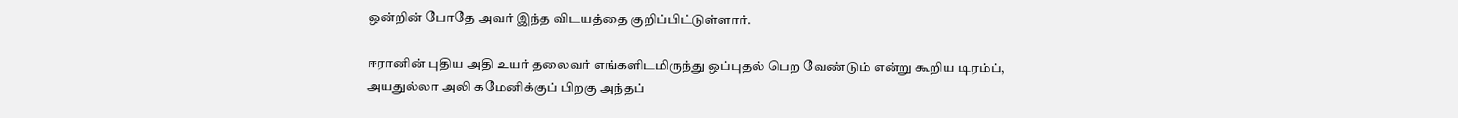ஒன்றின் போதே அவர் இந்த விடயத்தை குறிப்பிட்டுள்ளார்.

ஈரானின் புதிய அதி உயர் தலைவர் எங்களிடமிருந்து ஒப்புதல் பெற வேண்டும் என்று கூறிய டிரம்ப், அயதுல்லா அலி கமேனிக்குப் பிறகு அந்தப்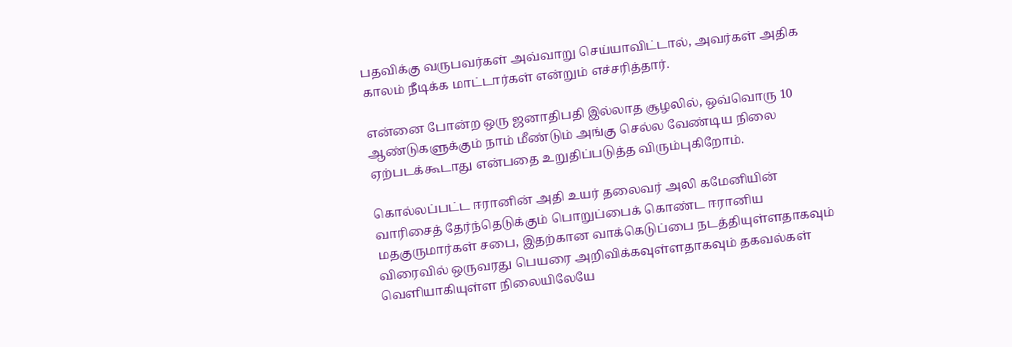பதவிக்கு வருபவர்கள் அவ்வாறு செய்யாவிட்டால், அவர்கள் அதிக காலம் நீடிக்க மாட்டார்கள் என்றும் எச்சரித்தார்.

என்னை போன்ற ஒரு ஜனாதிபதி இல்லாத சூழலில், ஒவ்வொரு 10 ஆண்டுகளுக்கும் நாம் மீண்டும் அங்கு செல்ல வேண்டிய நிலை ஏற்படக்கூடாது என்பதை உறுதிப்படுத்த விரும்புகிறோம்.

கொல்லப்பட்ட ஈரானின் அதி உயர் தலைவர் அலி கமேனியின் வாரிசைத் தேர்ந்தெடுக்கும் பொறுப்பைக் கொண்ட ஈரானிய மதகுருமார்கள் சபை, இதற்கான வாக்கெடுப்பை நடத்தியுள்ளதாகவும் விரைவில் ஒருவரது பெயரை அறிவிக்கவுள்ளதாகவும் தகவல்கள் வெளியாகியுள்ள நிலையிலேயே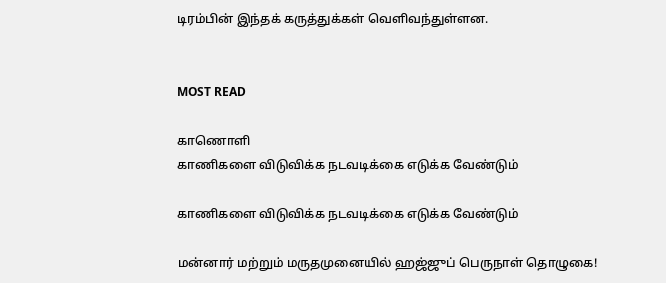டிரம்பின் இந்தக் கருத்துக்கள் வெளிவந்துள்ளன.


MOST READ

காணொளி
காணிகளை விடுவிக்க நடவடிக்கை எடுக்க வேண்டும்

காணிகளை விடுவிக்க நடவடிக்கை எடுக்க வேண்டும்

மன்னார் மற்றும் மருதமுனையில் ஹஜ்ஜுப் பெருநாள் தொழுகை!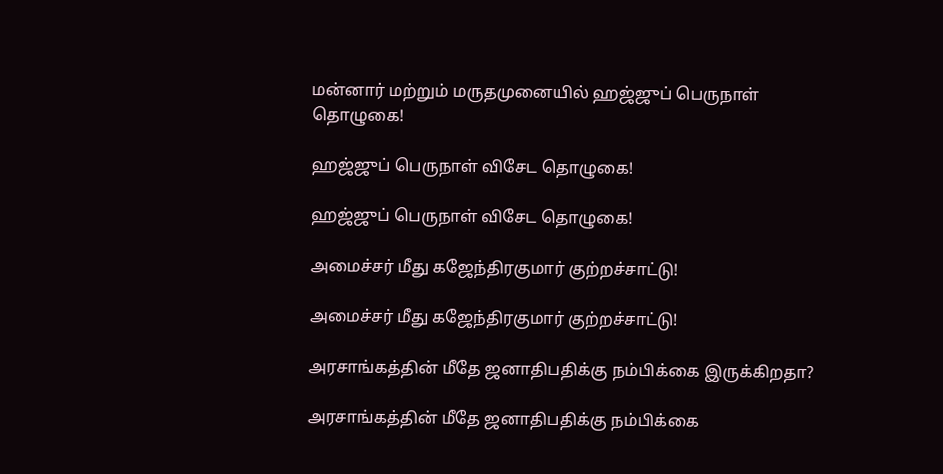மன்னார் மற்றும் மருதமுனையில் ஹஜ்ஜுப் பெருநாள் தொழுகை!

ஹஜ்ஜுப் பெருநாள் விசேட தொழுகை!

ஹஜ்ஜுப் பெருநாள் விசேட தொழுகை!

அமைச்சர் மீது கஜேந்திரகுமார் குற்றச்சாட்டு!

அமைச்சர் மீது கஜேந்திரகுமார் குற்றச்சாட்டு!

அரசாங்கத்தின் மீதே ஜனாதிபதிக்கு நம்பிக்கை இருக்கிறதா?

அரசாங்கத்தின் மீதே ஜனாதிபதிக்கு நம்பிக்கை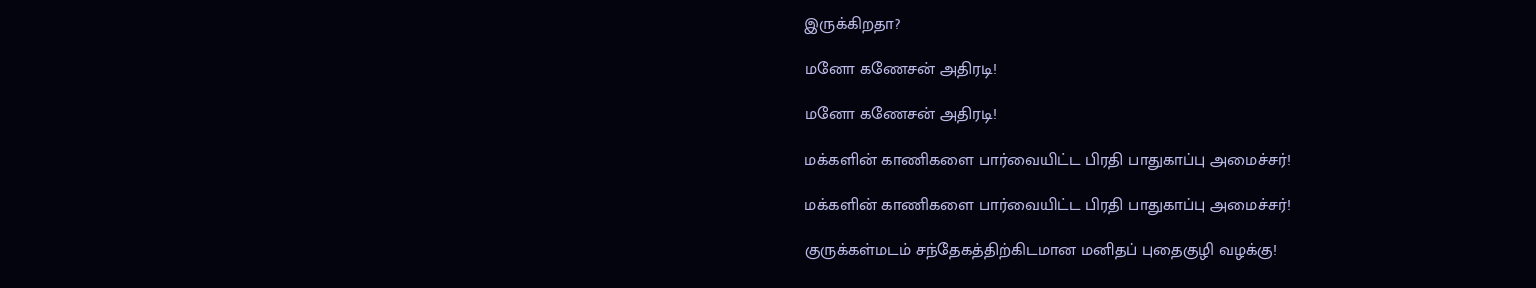இருக்கிறதா?

மனோ கணேசன் அதிரடி!

மனோ கணேசன் அதிரடி!

மக்களின் காணிகளை பார்வையிட்ட பிரதி பாதுகாப்பு அமைச்சர்!

மக்களின் காணிகளை பார்வையிட்ட பிரதி பாதுகாப்பு அமைச்சர்!

குருக்கள்மடம் சந்தேகத்திற்கிடமான மனிதப் புதைகுழி வழக்கு!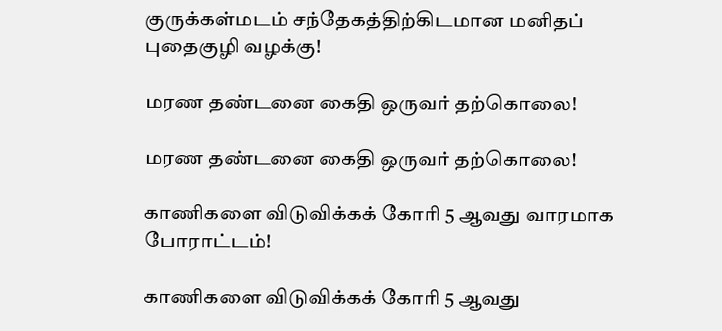குருக்கள்மடம் சந்தேகத்திற்கிடமான மனிதப் புதைகுழி வழக்கு!

மரண தண்டனை கைதி ஒருவர் தற்கொலை!

மரண தண்டனை கைதி ஒருவர் தற்கொலை!

காணிகளை விடுவிக்கக் கோரி 5 ஆவது வாரமாக போராட்டம்!

காணிகளை விடுவிக்கக் கோரி 5 ஆவது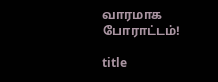வாரமாக போராட்டம்!

title